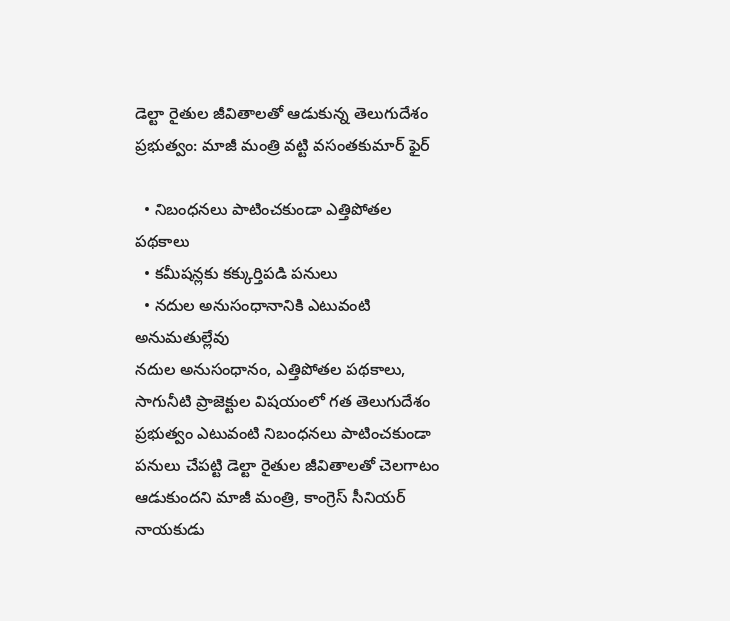డెల్టా రైతుల జీవితాలతో ఆడుకున్న తెలుగుదేశం ప్రభుత్వం: మాజీ మంత్రి వట్టి వసంతకుమార్‌ ఫైర్‌

  • నిబంధనలు పాటించకుండా ఎత్తిపోతల పథకాలు
  • కమీషన్లకు కక్కుర్తిపడి పనులు
  • నదుల అనుసంధానానికి ఎటువంటి అనుమతుల్లేవు
నదుల అనుసంధానం, ఎత్తిపోతల పథకాలు, సాగునీటి ప్రాజెక్టుల విషయంలో గత తెలుగుదేశం ప్రభుత్వం ఎటువంటి నిబంధనలు పాటించకుండా పనులు చేపట్టి డెల్టా రైతుల జీవితాలతో చెలగాటం ఆడుకుందని మాజీ మంత్రి, కాంగ్రెస్‌ సీనియర్‌ నాయకుడు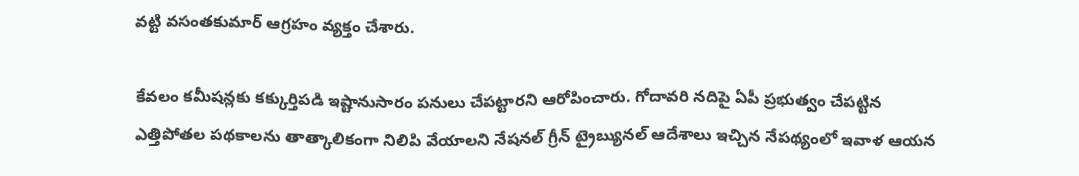వట్టి వసంతకుమార్‌ ఆగ్రహం వ్యక్తం చేశారు.

కేవలం కమీషన్లకు కక్కుర్తిపడి ఇష్టానుసారం పనులు చేపట్టారని ఆరోపించారు. గోదావరి నదిపై ఏపీ ప్రభుత్వం చేపట్టిన ఎత్తిపోతల పథకాలను తాత్కాలికంగా నిలిపి వేయాలని నేషనల్‌ గ్రీన్‌ ట్రైబ్యునల్‌ ఆదేశాలు ఇచ్చిన నేపథ్యంలో ఇవాళ ఆయన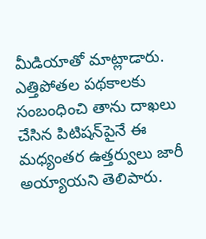మీడియాతో మాట్లాడారు. ఎత్తిపోతల పథకాలకు సంబంధించి తాను దాఖలు చేసిన పిటిషన్‌పైనే ఈ మధ్యంతర ఉత్తర్వులు జారీ అయ్యాయని తెలిపారు.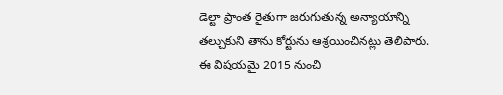డెల్టా ప్రాంత రైతుగా జరుగుతున్న అన్యాయాన్ని తల్చుకుని తాను కోర్టును ఆశ్రయించినట్లు తెలిపారు. ఈ విషయమై 2015 నుంచి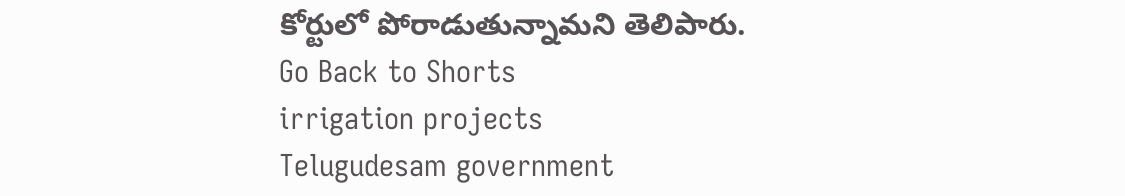కోర్టులో పోరాడుతున్నామని తెలిపారు.
Go Back to Shorts
irrigation projects
Telugudesam government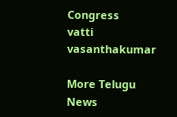Congress
vatti vasanthakumar

More Telugu News